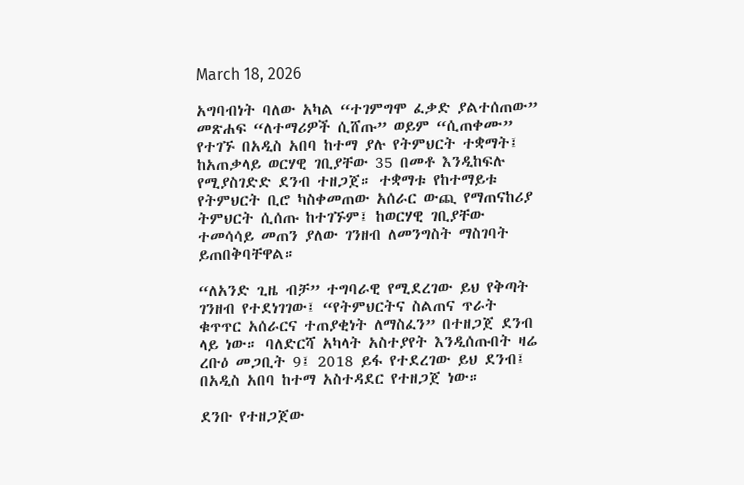March 18, 2026

አግባብነት ባለው አካል “ተገምግሞ ፈቃድ ያልተሰጠው” መጽሐፍ “ለተማሪዎች ሲሸጡ” ወይም “ሲጠቀሙ” የተገኙ በአዲስ አበባ ከተማ ያሉ የትምህርት ተቋማት፤ ከአጠቃላይ ወርሃዊ ገቢያቸው 35 በመቶ እንዲከፍሉ የሚያስገድድ ደንብ ተዘጋጀ። ተቋማቱ የከተማይቱ የትምህርት ቢሮ ካስቀመጠው አሰራር ውጪ የማጠናከሪያ ትምህርት ሲሰጡ ከተገኙም፤ ከወርሃዊ ገቢያቸው ተመሳሳይ መጠን ያለው ገንዘብ ለመንግስት ማስገባት ይጠበቅባቸዋል።

“ለአንድ ጊዜ ብቻ” ተግባራዊ የሚደረገው ይህ የቅጣት ገንዘብ የተደነገገው፤ “የትምህርትና ስልጠና ጥራት ቁጥጥር አሰራርና ተጠያቂነት ለማስፈን” በተዘጋጀ ደንብ ላይ ነው። ባለድርሻ አካላት አስተያየት እንዲሰጡበት ዛሬ ረቡዕ መጋቢት 9፤ 2018 ይፋ የተደረገው ይህ ደንብ፤ በአዲስ አበባ ከተማ አስተዳደር የተዘጋጀ ነው።

ደንቡ የተዘጋጀው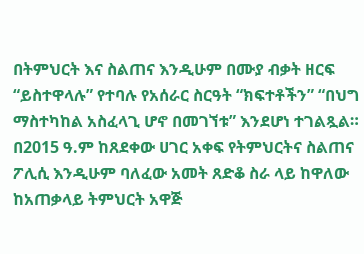በትምህርት እና ስልጠና እንዲሁም በሙያ ብቃት ዘርፍ “ይስተዋላሉ” የተባሉ የአሰራር ስርዓት “ክፍተቶችን” “በህግ ማስተካከል አስፈላጊ ሆኖ በመገኘቱ” እንደሆነ ተገልጿል። በ2015 ዓ.ም ከጸደቀው ሀገር አቀፍ የትምህርትና ስልጠና ፖሊሲ እንዲሁም ባለፈው አመት ጸድቆ ስራ ላይ ከዋለው ከአጠቃላይ ትምህርት አዋጅ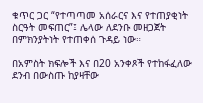ቁጥር ጋር “የተጣጣመ አሰራርና እና የተጠያቂነት ስርዓት መፍጠር”፤ ሌላው ለደንቡ መዘጋጀት በምክንያትነት የተጠቀሰ ጉዳይ ነው።

በአምስት ክፍሎች እና በ20 አንቀጾች የተከፋፈለው ደንብ በውስጡ ከያዛቸው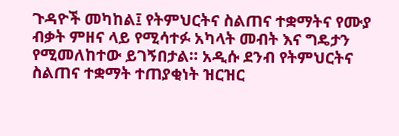ጉዳዮች መካከል፤ የትምህርትና ስልጠና ተቋማትና የሙያ ብቃት ምዘና ላይ የሚሳተፉ አካላት መብት እና ግዴታን የሚመለከተው ይገኝበታል። አዲሱ ደንብ የትምህርትና ስልጠና ተቋማት ተጠያቂነት ዝርዝር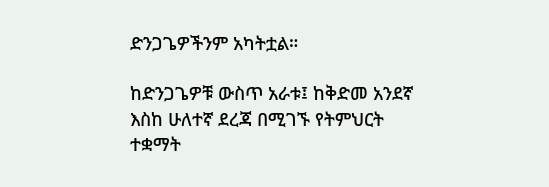ድንጋጌዎችንም አካትቷል።

ከድንጋጌዎቹ ውስጥ አራቱ፤ ከቅድመ አንደኛ እስከ ሁለተኛ ደረጃ በሚገኙ የትምህርት ተቋማት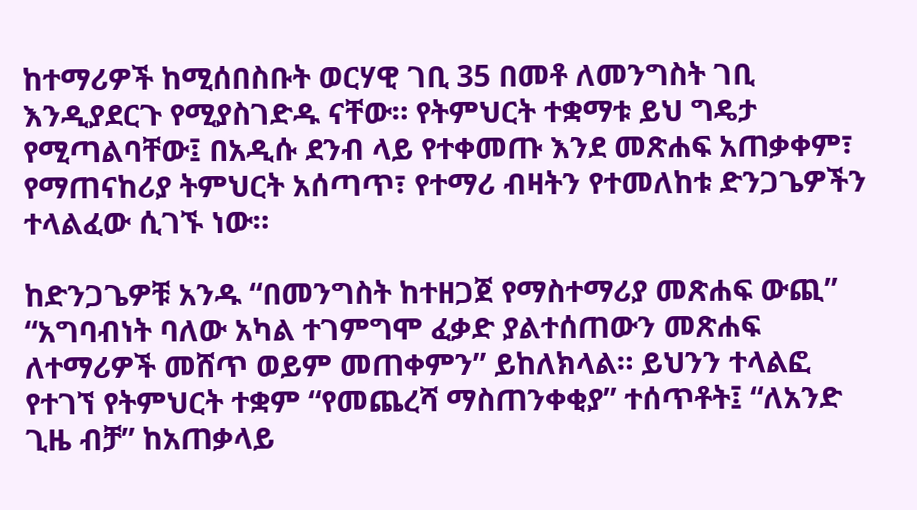ከተማሪዎች ከሚሰበስቡት ወርሃዊ ገቢ 35 በመቶ ለመንግስት ገቢ እንዲያደርጉ የሚያስገድዱ ናቸው። የትምህርት ተቋማቱ ይህ ግዴታ የሚጣልባቸው፤ በአዲሱ ደንብ ላይ የተቀመጡ እንደ መጽሐፍ አጠቃቀም፣ የማጠናከሪያ ትምህርት አሰጣጥ፣ የተማሪ ብዛትን የተመለከቱ ድንጋጌዎችን ተላልፈው ሲገኙ ነው።

ከድንጋጌዎቹ አንዱ “በመንግስት ከተዘጋጀ የማስተማሪያ መጽሐፍ ውጪ” “አግባብነት ባለው አካል ተገምግሞ ፈቃድ ያልተሰጠውን መጽሐፍ ለተማሪዎች መሸጥ ወይም መጠቀምን” ይከለክላል። ይህንን ተላልፎ የተገኘ የትምህርት ተቋም “የመጨረሻ ማስጠንቀቂያ” ተሰጥቶት፤ “ለአንድ ጊዜ ብቻ” ከአጠቃላይ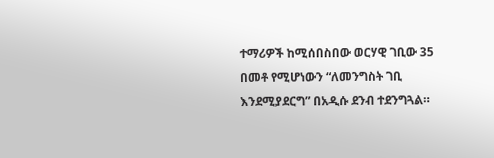ተማሪዎች ከሚሰበስበው ወርሃዊ ገቢው 35 በመቶ የሚሆነውን “ለመንግስት ገቢ እንደሚያደርግ” በአዲሱ ደንብ ተደንግጓል።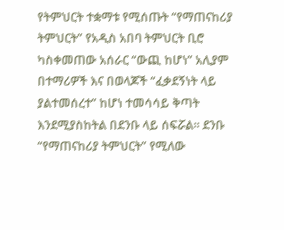የትምህርት ተቋማቱ የሚሰጡት “የማጠናከሪያ ትምህርት” የአዲስ አበባ ትምህርት ቢሮ ካስቀመጠው አሰራር “ውጪ ከሆነ” አሊያም በተማሪዎች እና በወላጆች “ፈቃደኝነት ላይ ያልተመሰረተ” ከሆነ ተመሳሳይ ቅጣት እንደሚያስከትል በደንቡ ላይ ሰፍሯል። ደንቡ “የማጠናከሪያ ትምህርት” የሚለው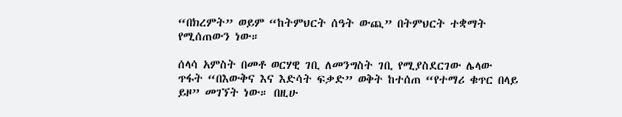“በክረምት” ወይም “ከትምህርት ሰዓት ውጪ” በትምህርት ተቋማት የሚሰጠውን ነው።

ሰላሳ አምስት በመቶ ወርሃዊ ገቢ ለመንግስት ገቢ የሚያስደርገው ሌላው ጥፋት “በእውቅና እና እድሳት ፍቃድ” ወቅት ከተሰጠ “የተማሪ ቁጥር በላይ ይዞ” መገኘት ነው። በዚሁ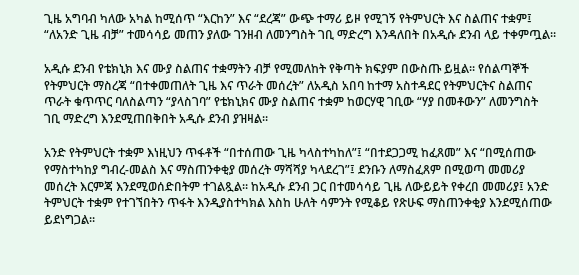ጊዜ አግባብ ካለው አካል ከሚሰጥ “እርከን” እና “ደረጃ” ውጭ ተማሪ ይዞ የሚገኝ የትምህርት እና ስልጠና ተቋም፤ “ለአንድ ጊዜ ብቻ” ተመሳሳይ መጠን ያለው ገንዘብ ለመንግስት ገቢ ማድረግ እንዳለበት በአዲሱ ደንብ ላይ ተቀምጧል።

አዲሱ ደንብ የቴክኒክ እና ሙያ ስልጠና ተቋማትን ብቻ የሚመለከት የቅጣት ክፍያም በውስጡ ይዟል። የሰልጣኞች የትምህርት ማስረጃ “በተቀመጠለት ጊዜ እና ጥራት መሰረት” ለአዲስ አበባ ከተማ አስተዳደር የትምህርትና ስልጠና ጥራት ቁጥጥር ባለስልጣን “ያላስገባ” የቴክኒክና ሙያ ስልጠና ተቋም ከወርሃዊ ገቢው “ሃያ በመቶውን” ለመንግስት ገቢ ማድረግ እንደሚጠበቅበት አዲሱ ደንብ ያዝዛል።

አንድ የትምህርት ተቋም እነዚህን ጥፋቶች “በተሰጠው ጊዜ ካላስተካከለ”፤ “በተደጋጋሚ ከፈጸመ” እና “በሚሰጠው የማስተካከያ ግብረ-መልስ እና ማስጠንቀቂያ መሰረት ማሻሻያ ካላደረገ”፤ ደንቡን ለማስፈጸም በሚወጣ መመሪያ መሰረት እርምጃ እንደሚወሰድበትም ተገልጿል። ከአዲሱ ደንብ ጋር በተመሳሳይ ጊዜ ለውይይት የቀረበ መመሪያ፤ አንድ ትምህርት ተቋም የተገኘበትን ጥፋት እንዲያስተካክል እስከ ሁለት ሳምንት የሚቆይ የጽሁፍ ማስጠንቀቂያ እንደሚሰጠው ይደነግጋል።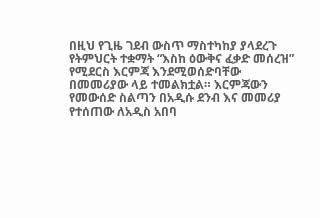በዚህ የጊዜ ገደብ ውስጥ ማስተካከያ ያላደረጉ የትምህርት ተቋማት “እስከ ዕውቅና ፈቃድ መሰረዝ” የሚደርስ እርምጃ እንደሚወሰድባቸው በመመሪያው ላይ ተመልክቷል። እርምጃውን የመውሰድ ስልጣን በአዲሱ ደንብ እና መመሪያ የተሰጠው ለአዲስ አበባ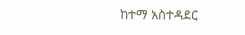ከተማ አስተዳደር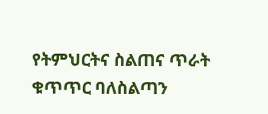የትምህርትና ስልጠና ጥራት ቁጥጥር ባለስልጣን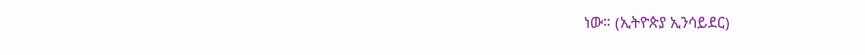ነው። (ኢትዮጵያ ኢንሳይደር)